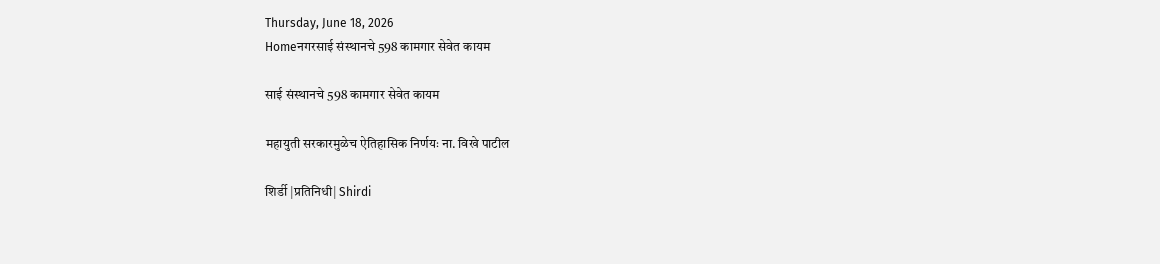Thursday, June 18, 2026
Homeनगरसाई संस्थानचे 598 कामगार सेवेत कायम

साई संस्थानचे 598 कामगार सेवेत कायम

महायुती सरकारमुळेच ऐतिहासिक निर्णयः ना. विखे पाटील

शिर्डी |प्रतिनिधी| Shirdi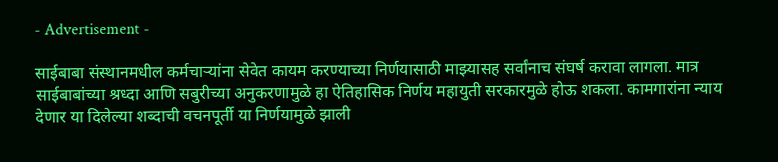- Advertisement -

साईबाबा संस्थानमधील कर्मचार्‍यांना सेवेत कायम करण्याच्या निर्णयासाठी माझ्यासह सर्वांनाच संघर्ष करावा लागला. मात्र साईबाबांच्या श्रध्दा आणि सबुरीच्या अनुकरणामुळे हा ऐतिहासिक निर्णय महायुती सरकारमुळे होऊ शकला. कामगारांना न्याय देणार या दिलेल्या शब्दाची वचनपूर्ती या निर्णयामुळे झाली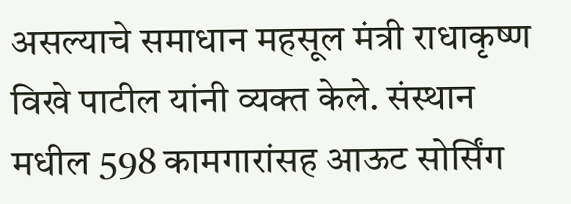असल्याचे समाधान महसूल मंत्री राधाकृष्ण विखे पाटील यांनी व्यक्त केले. संस्थान मधील 598 कामगारांसह आऊट सोर्सिंग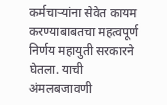कर्मचार्‍यांना सेवेत कायम करण्याबाबतचा महत्वपूर्ण निर्णय महायुती सरकारने घेतला. याची अंमलबजावणी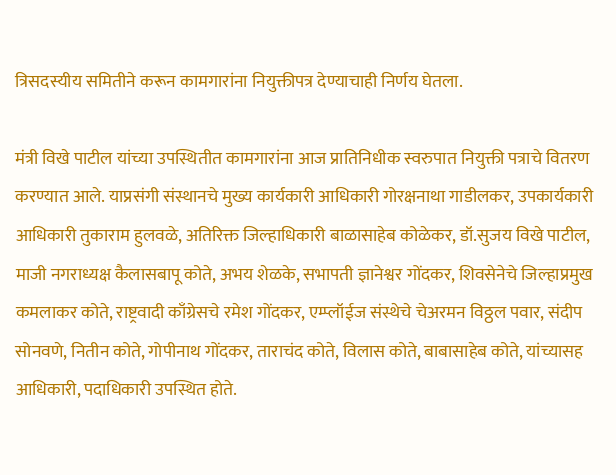त्रिसदस्यीय समितीने करून कामगारांना नियुक्तीपत्र देण्याचाही निर्णय घेतला.

मंत्री विखे पाटील यांच्या उपस्थितीत कामगारांना आज प्रातिनिधीक स्वरुपात नियुक्ती पत्राचे वितरण करण्यात आले. याप्रसंगी संस्थानचे मुख्य कार्यकारी आधिकारी गोरक्षनाथा गाडीलकर, उपकार्यकारी आधिकारी तुकाराम हुलवळे, अतिरिक्त जिल्हाधिकारी बाळासाहेब कोळेकर, डॉ.सुजय विखे पाटील, माजी नगराध्यक्ष कैलासबापू कोते, अभय शेळके, सभापती ज्ञानेश्वर गोंदकर, शिवसेनेचे जिल्हाप्रमुख कमलाकर कोते, राष्ट्रवादी काँग्रेसचे रमेश गोंदकर, एम्प्लॉईज संस्थेचे चेअरमन विठ्ठल पवार, संदीप सोनवणे, नितीन कोते, गोपीनाथ गोंदकर, ताराचंद कोते, विलास कोते, बाबासाहेब कोते, यांच्यासह आधिकारी, पदाधिकारी उपस्थित होते.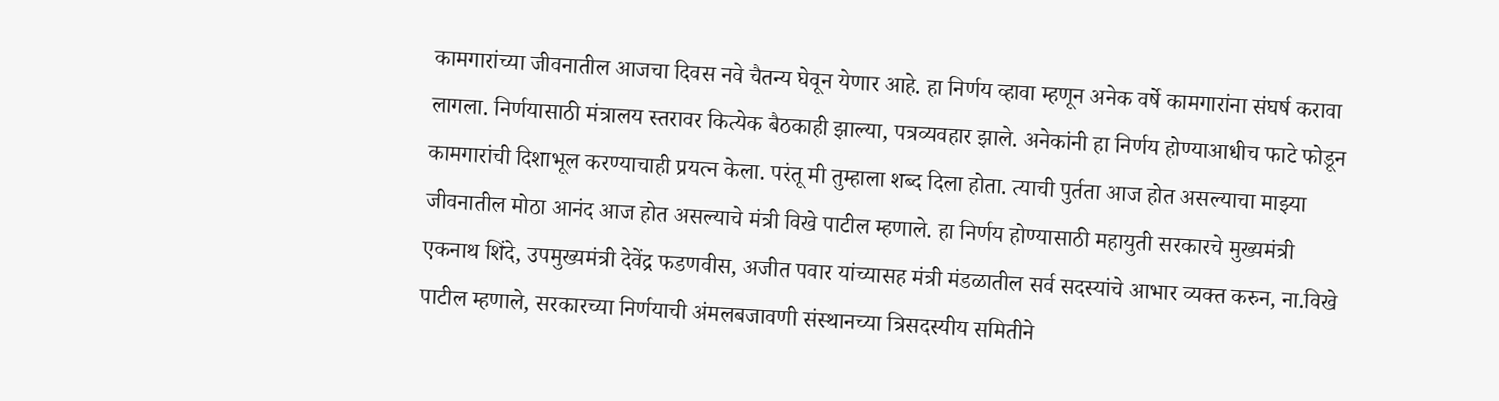कामगारांच्या जीवनातील आजचा दिवस नवे चैतन्य घेवून येणार आहे. हा निर्णय व्हावा म्हणून अनेक वर्षे कामगारांना संघर्ष करावा लागला. निर्णयासाठी मंत्रालय स्तरावर कित्येक बैठकाही झाल्या, पत्रव्यवहार झाले. अनेकांनी हा निर्णय होण्याआधीच फाटे फोडून कामगारांची दिशाभूल करण्याचाही प्रयत्न केला. परंतू मी तुम्हाला शब्द दिला होता. त्याची पुर्तता आज होत असल्याचा माझ्या जीवनातील मोठा आनंद आज होत असल्याचे मंत्री विखे पाटील म्हणाले. हा निर्णय होण्यासाठी महायुती सरकारचे मुख्यमंत्री एकनाथ शिंदे, उपमुख्यमंत्री देवेंद्र फडणवीस, अजीत पवार यांच्यासह मंत्री मंडळातील सर्व सदस्यांचे आभार व्यक्त करुन, ना.विखे पाटील म्हणाले, सरकारच्या निर्णयाची अंमलबजावणी संस्थानच्या त्रिसदस्यीय समितीने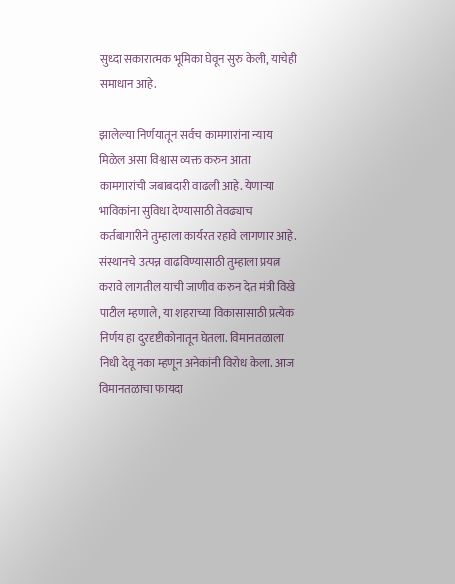सुध्दा सकारात्मक भूमिका घेवून सुरु केली, याचेही समाधान आहे.

झालेल्या निर्णयातून सर्वच कामगारांना न्याय मिळेल असा विश्वास व्यक्त करुन आता कामगारांची जबाबदारी वाढली आहे. येणार्‍या भाविकांना सुविधा देण्यासाठी तेवढ्याच कर्तबागारीने तुम्हाला कार्यरत रहावे लागणार आहे. संस्थानचे उत्पन्न वाढविण्यासाठी तुम्हाला प्रयत्न करावे लागतील याची जाणीव करुन देत मंत्री विखे पाटील म्हणाले, या शहराच्या विकासासाठी प्रत्येक निर्णय हा दुरदृष्टीकोनातून घेतला. विमानतळाला निधी देवू नका म्हणून अनेकांनी विरोध केला. आज विमानतळाचा फायदा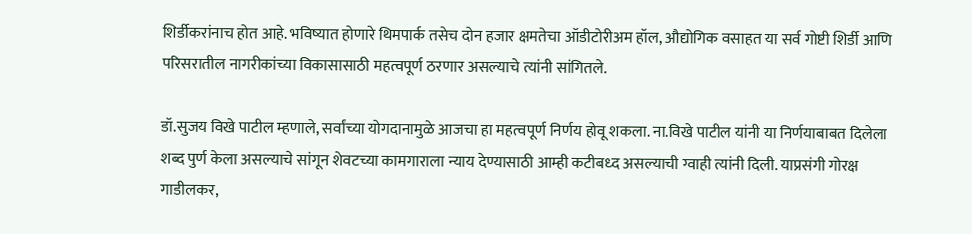शिर्डीकरांनाच होत आहे. भविष्यात होणारे थिमपार्क तसेच दोन हजार क्षमतेचा ऑडीटोरीअम हॉल, औद्योगिक वसाहत या सर्व गोष्टी शिर्डी आणि परिसरातील नागरीकांच्या विकासासाठी महत्वपूर्ण ठरणार असल्याचे त्यांनी सांगितले.

डॉ.सुजय विखे पाटील म्हणाले, सर्वांच्या योगदानामुळे आजचा हा महत्वपूर्ण निर्णय होवू शकला. ना.विखे पाटील यांनी या निर्णयाबाबत दिलेला शब्द पुर्ण केला असल्याचे सांगून शेवटच्या कामगाराला न्याय देण्यासाठी आम्ही कटीबध्द असल्याची ग्वाही त्यांनी दिली. याप्रसंगी गोरक्ष गाडीलकर,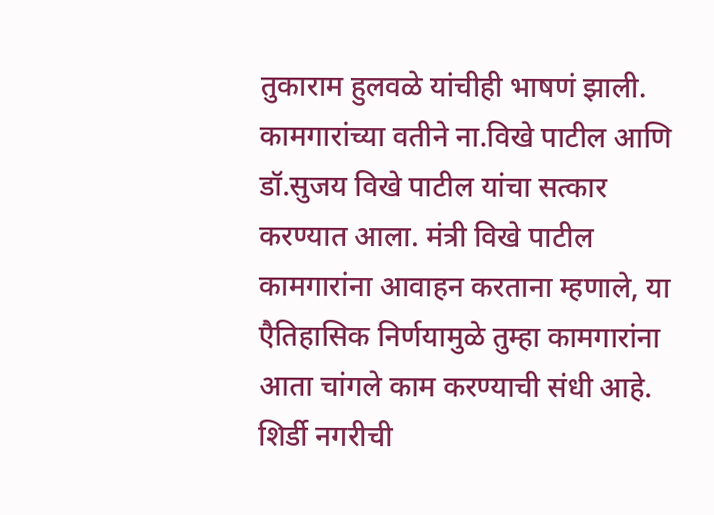तुकाराम हुलवळे यांचीही भाषणं झाली. कामगारांच्या वतीने ना.विखे पाटील आणि डॉ.सुजय विखे पाटील यांचा सत्कार करण्यात आला. मंत्री विखे पाटील कामगारांना आवाहन करताना म्हणाले, या एैतिहासिक निर्णयामुळे तुम्हा कामगारांना आता चांगले काम करण्याची संधी आहे. शिर्डी नगरीची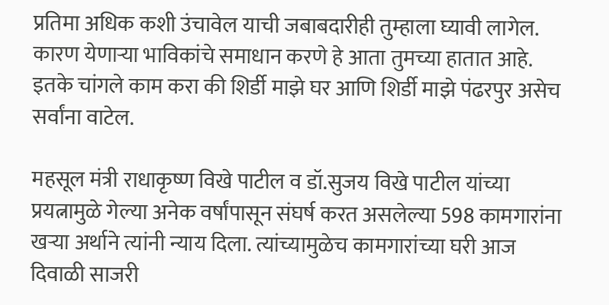प्रतिमा अधिक कशी उंचावेल याची जबाबदारीही तुम्हाला घ्यावी लागेल. कारण येणार्‍या भाविकांचे समाधान करणे हे आता तुमच्या हातात आहे. इतके चांगले काम करा की शिर्डी माझे घर आणि शिर्डी माझे पंढरपुर असेच सर्वांना वाटेल.

महसूल मंत्री राधाकृष्ण विखे पाटील व डॉ.सुजय विखे पाटील यांच्या प्रयत्नामुळे गेल्या अनेक वर्षांपासून संघर्ष करत असलेल्या 598 कामगारांना खर्‍या अर्थाने त्यांनी न्याय दिला. त्यांच्यामुळेच कामगारांच्या घरी आज दिवाळी साजरी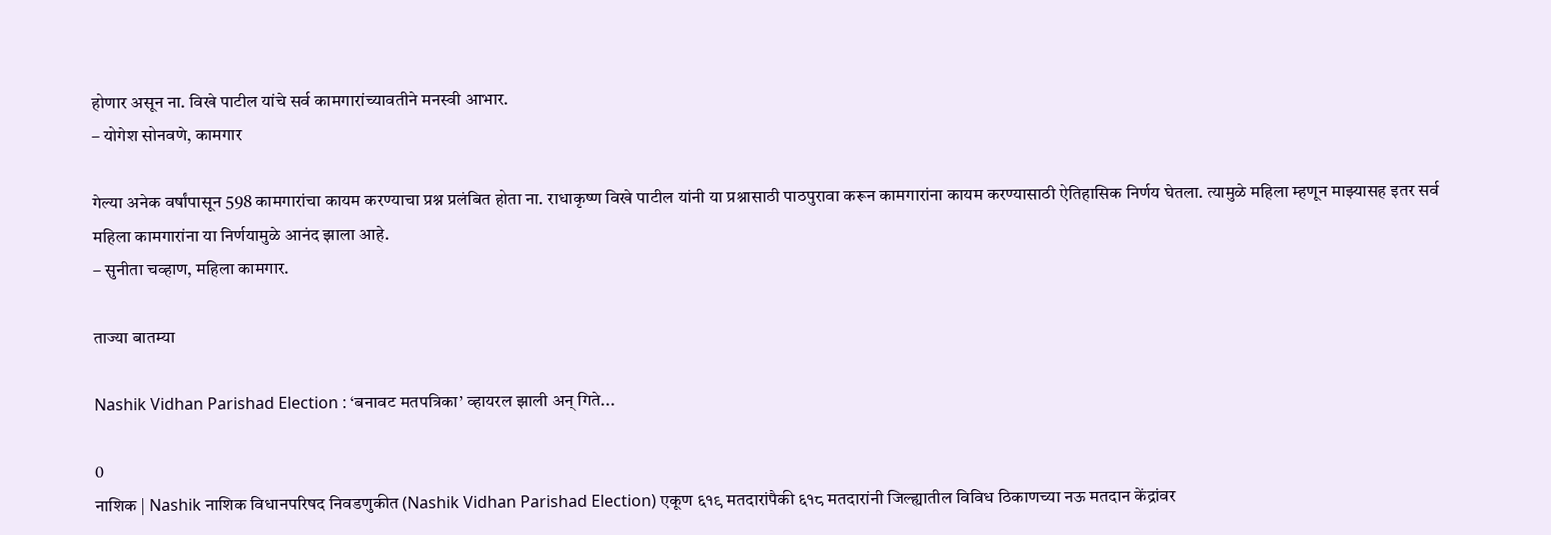होणार असून ना. विखे पाटील यांचे सर्व कामगारांच्यावतीने मनस्वी आभार.
– योगेश सोनवणे, कामगार

गेल्या अनेक वर्षांपासून 598 कामगारांचा कायम करण्याचा प्रश्न प्रलंबित होता ना. राधाकृष्ण विखे पाटील यांनी या प्रश्नासाठी पाठपुरावा करून कामगारांना कायम करण्यासाठी ऐतिहासिक निर्णय घेतला. त्यामुळे महिला म्हणून माझ्यासह इतर सर्व महिला कामगारांना या निर्णयामुळे आनंद झाला आहे.
– सुनीता चव्हाण, महिला कामगार.

ताज्या बातम्या

Nashik Vidhan Parishad Election : ‘बनावट मतपत्रिका’ व्हायरल झाली अन् गिते...

0
नाशिक | Nashik नाशिक विधानपरिषद निवडणुकीत (Nashik Vidhan Parishad Election) एकूण ६१९ मतदारांपैकी ६१८ मतदारांनी जिल्ह्यातील विविध ठिकाणच्या नऊ मतदान केंद्रांवर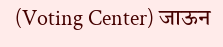(Voting Center) जाऊन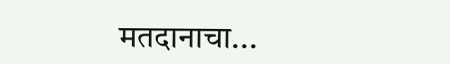मतदानाचा...